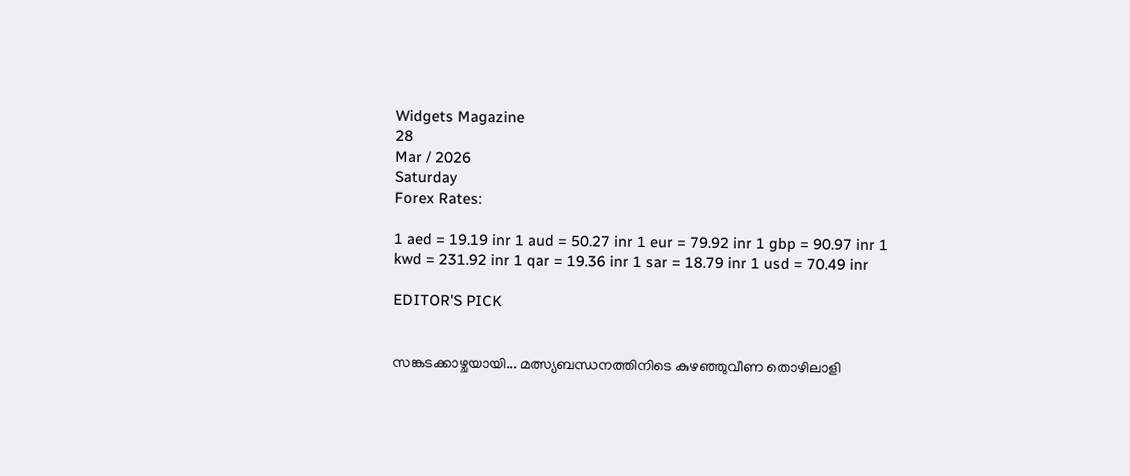Widgets Magazine
28
Mar / 2026
Saturday
Forex Rates:

1 aed = 19.19 inr 1 aud = 50.27 inr 1 eur = 79.92 inr 1 gbp = 90.97 inr 1 kwd = 231.92 inr 1 qar = 19.36 inr 1 sar = 18.79 inr 1 usd = 70.49 inr

EDITOR'S PICK


സങ്കടക്കാഴ്ചയായി... മത്സ്യബന്ധനത്തിനിടെ കുഴഞ്ഞുവീണ തൊഴിലാളി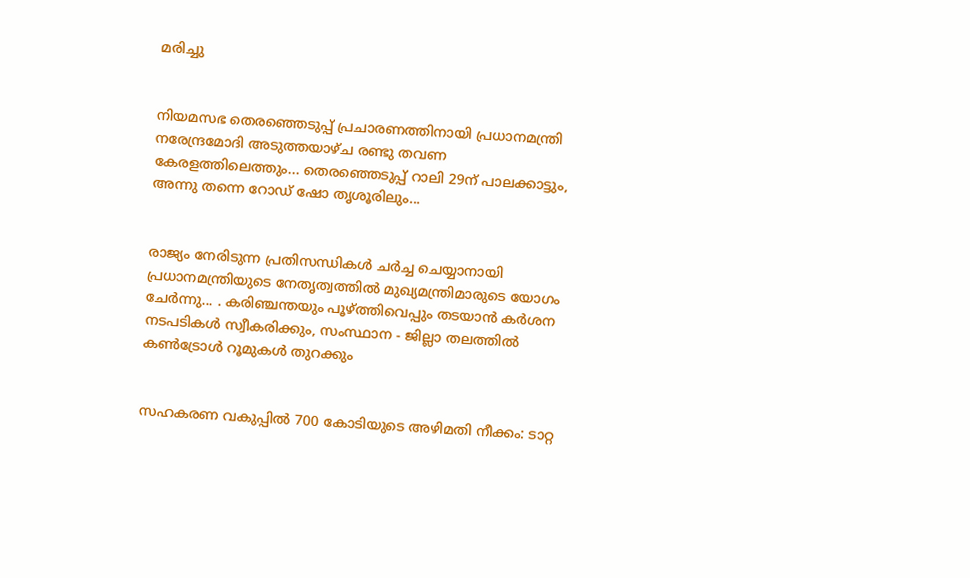മരിച്ചു


നിയമസഭ തെരഞ്ഞെടുപ്പ് പ്രചാരണത്തിനായി പ്രധാനമന്ത്രി നരേന്ദ്രമോദി അടുത്തയാഴ്ച രണ്ടു തവണ കേരളത്തിലെത്തും... തെരഞ്ഞെടുപ്പ് റാലി 29ന് പാലക്കാട്ടും, അന്നു തന്നെ റോഡ് ഷോ തൃശൂരിലും...


രാജ്യം നേരിടുന്ന പ്രതിസന്ധികൾ ചർച്ച ചെയ്യാനായി പ്രധാനമന്ത്രിയുടെ നേതൃത്വത്തിൽ മുഖ്യമന്ത്രിമാരുടെ യോഗം ചേർന്നു... . കരിഞ്ചന്തയും പൂഴ്ത്തിവെപ്പും തടയാൻ കർശന നടപടികൾ സ്വീകരിക്കും, സംസ്ഥാന - ജില്ലാ തലത്തിൽ കൺട്രോൾ റൂമുകൾ തുറക്കും


സഹകരണ വകുപ്പിൽ 700 കോടിയുടെ അഴിമതി നീക്കം: ടാറ്റ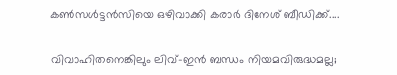കണ്‍സള്‍ട്ടന്‍സിയെ ഒഴിവാക്കി കരാർ ദിനേശ് ബീഡിക്ക്....


വിവാഹിതനെങ്കിലും ലിവ്-ഇൻ ബന്ധം നിയമവിരുദ്ധമല്ല;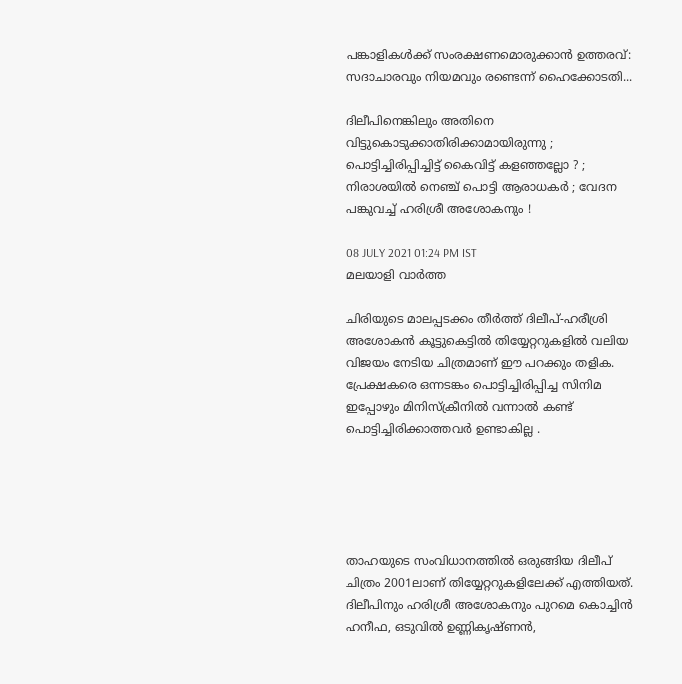പങ്കാളികൾക്ക് സംരക്ഷണമൊരുക്കാൻ ഉത്തരവ്: സദാചാരവും നിയമവും രണ്ടെന്ന് ഹൈക്കോടതി...

ദിലീപിനെങ്കിലും അതിനെ വിട്ടുകൊടുക്കാതിരിക്കാമായിരുന്നു ; പൊട്ടിച്ചിരിപ്പിച്ചിട്ട് കൈവിട്ട് കളഞ്ഞല്ലോ ? ; നിരാശയിൽ നെഞ്ച് പൊട്ടി ആരാധകർ ; വേദന പങ്കുവച്ച് ഹരിശ്രീ അശോകനും !

08 JULY 2021 01:24 PM IST
മലയാളി വാര്‍ത്ത

ചിരിയുടെ മാലപ്പടക്കം തീർത്ത് ദിലീപ്-ഹരീശ്രി അശോകന്‍ കൂട്ടുകെട്ടില്‍ തിയ്യേറ്ററുകളില്‍ വലിയ വിജയം നേടിയ ചിത്രമാണ് ഈ പറക്കും തളിക. പ്രേക്ഷകരെ ഒന്നടങ്കം പൊട്ടിച്ചിരിപ്പിച്ച സിനിമ ഇപ്പോഴും മിനിസ്‌ക്രീനിൽ വന്നാൽ കണ്ട് പൊട്ടിച്ചിരിക്കാത്തവർ ഉണ്ടാകില്ല .





താഹയുടെ സംവിധാനത്തിൽ ഒരുങ്ങിയ ദിലീപ് ചിത്രം 2001ലാണ് തിയ്യേറ്ററുകളിലേക്ക് എത്തിയത്. ദിലീപിനും ഹരിശ്രീ അശോകനും പുറമെ കൊച്ചിന്‍ ഹനീഫ, ഒടുവില്‍ ഉണ്ണികൃഷ്ണന്‍,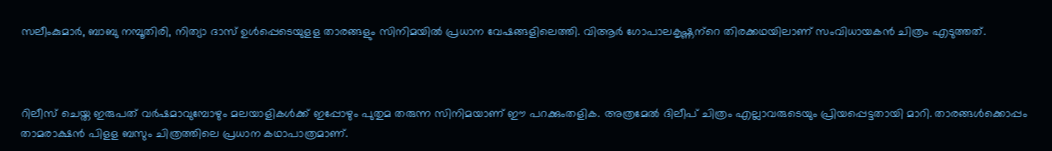സലീംകുമാര്‍, ബാബു നമ്പൂതിരി, നിത്യാ ദാസ് ഉള്‍പ്പെടെയുളള താരങ്ങളും സിനിമയില്‍ പ്രധാന വേഷങ്ങളിലെത്തി. വിആര്‍ ഗോപാലകൃഷ്ണന്‌റെ തിരക്കഥയിലാണ് സംവിധായകന്‍ ചിത്രം എടുത്തത്.



റിലീസ് ചെയ്ത ഇരുപത് വര്‍ഷമാവുമ്പോഴും മലയാളികള്‍ക്ക് ഇപ്പോഴും പുതുമ തരുന്ന സിനിമയാണ് ഈ പറക്കുംതളിക. അത്രമേല്‍ ദിലീപ് ചിത്രം എല്ലാവരുടെയും പ്രിയപ്പെട്ടതായി മാറി. താരങ്ങള്‍ക്കൊപ്പം താമരാക്ഷന്‍ പിളള ബസും ചിത്രത്തിലെ പ്രധാന കഥാപാത്രമാണ്.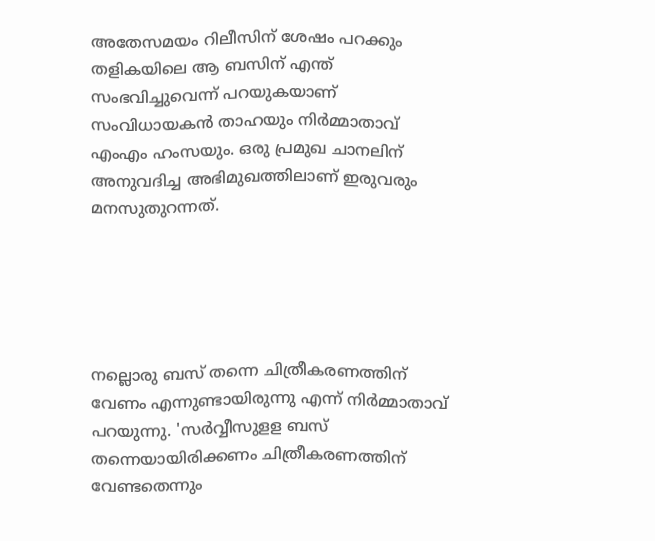അതേസമയം റിലീസിന് ശേഷം പറക്കും തളികയിലെ ആ ബസിന് എന്ത് സംഭവിച്ചുവെന്ന് പറയുകയാണ് സംവിധായകന്‍ താഹയും നിര്‍മ്മാതാവ് എംഎം ഹംസയും. ഒരു പ്രമുഖ ചാനലിന് അനുവദിച്ച അഭിമുഖത്തിലാണ് ഇരുവരും മനസുതുറന്നത്.





നല്ലൊരു ബസ് തന്നെ ചിത്രീകരണത്തിന് വേണം എന്നുണ്ടായിരുന്നു എന്ന് നിര്‍മ്മാതാവ് പറയുന്നു. 'സര്‍വ്വീസുളള ബസ് തന്നെയായിരിക്കണം ചിത്രീകരണത്തിന് വേണ്ടതെന്നും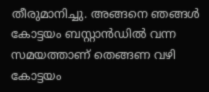തീരുമാനിച്ചു. അങ്ങനെ ഞങ്ങള്‍ കോട്ടയം ബസ്റ്റാന്‍ഡില്‍ വന്ന സമയത്താണ് തെങ്ങണ വഴി കോട്ടയം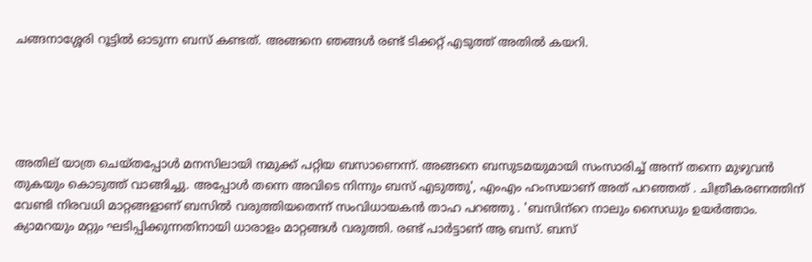ചങ്ങനാശ്ശേരി റൂട്ടില്‍ ഓടുന്ന ബസ് കണ്ടത്. അങ്ങനെ ഞങ്ങള്‍ രണ്ട് ടിക്കറ്റ് എടുത്ത് അതില്‍ കയറി.





അതില് യാത്ര ചെയ്തപ്പോള്‍ മനസിലായി നമുക്ക് പറ്റിയ ബസാണെന്ന്. അങ്ങനെ ബസുടമയുമായി സംസാരിച്ച് അന്ന് തന്നെ മുഴുവന്‍ തുകയും കൊടുത്ത് വാങ്ങിച്ചു. അപ്പോൾ തന്നെ അവിടെ നിന്നും ബസ് എടുത്തു', എംഎം ഹംസയാണ് അത് പറഞ്ഞത് . ചിത്രീകരണത്തിന് വേണ്ടി നിരവധി മാറ്റങ്ങളാണ് ബസില്‍ വരുത്തിയതെന്ന് സംവിധായകന്‍ താഹ പറഞ്ഞു . 'ബസിന്‌റെ നാലും സൈഡും ഉയര്‍ത്താം. ക്യാമറയും മറ്റും ഘടിപ്പിക്കുന്നതിനായി ധാരാളം മാറ്റങ്ങള്‍ വരുത്തി. രണ്ട് പാര്‍ട്ടാണ് ആ ബസ്. ബസ്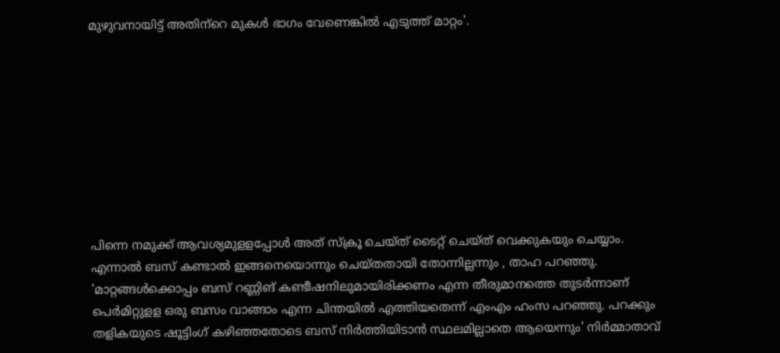മുഴുവനായിട്ട് അതിന്‌റെ മുകള്‍ ഭാഗം വേണെങ്കില്‍ എടുത്ത് മാറ്റം'.









പിന്നെ നമുക്ക് ആവശ്യമുളളപ്പോള്‍ അത് സ്‌ക്രൂ ചെയ്ത് ടൈറ്റ് ചെയ്ത് വെക്കുകയും ചെയ്യാം. എന്നാല്‍ ബസ് കണ്ടാല്‍ ഇങ്ങനെയൊന്നും ചെയ്തതായി തോന്നില്ലന്നും , താഹ പറഞ്ഞു. 'മാറ്റങ്ങള്‍ക്കൊപ്പം ബസ് റണ്ണിങ് കണ്ടീഷനിലുമായിരിക്കണം എന്ന തീരുമാനത്തെ തുടര്‍ന്നാണ് പെര്‍മിറ്റുളള ഒരു ബസം വാങ്ങാം എന്ന ചിന്തയില്‍ എത്തിയതെന്ന് എംഎം ഹംസ പറഞ്ഞു. പറക്കും തളികയുടെ ഷൂട്ടിംഗ് കഴിഞ്ഞതോടെ ബസ് നിര്‍ത്തിയിടാന്‍ സ്ഥലമില്ലാതെ ആയെന്നും' നിര്‍മ്മാതാവ്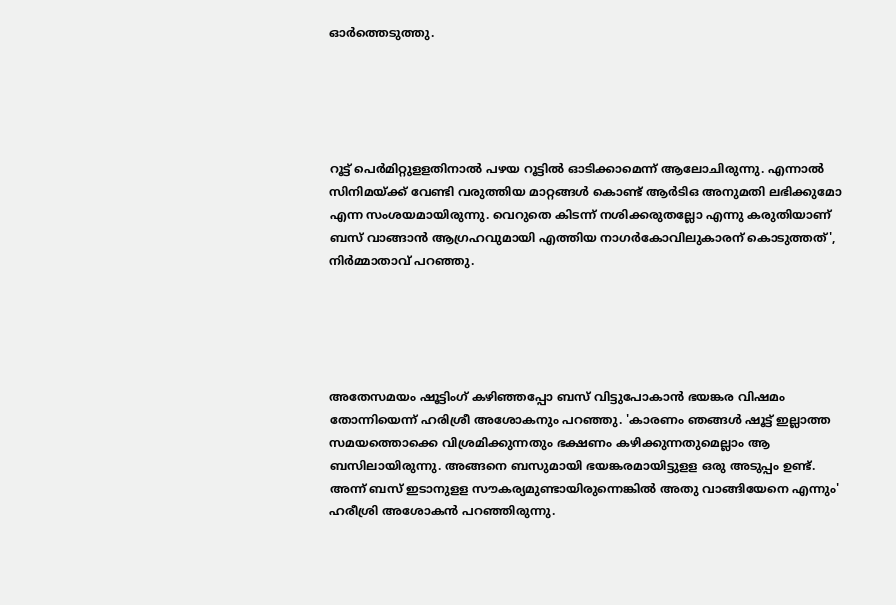ഓര്‍ത്തെടുത്തു.





റൂട്ട് പെര്‍മിറ്റുളളതിനാല്‍ പഴയ റൂട്ടില്‍ ഓടിക്കാമെന്ന് ആലോചിരുന്നു. എന്നാല്‍ സിനിമയ്ക്ക് വേണ്ടി വരുത്തിയ മാറ്റങ്ങള്‍ കൊണ്ട് ആര്‍ടിഒ അനുമതി ലഭിക്കുമോ എന്ന സംശയമായിരുന്നു. വെറുതെ കിടന്ന് നശിക്കരുതല്ലോ എന്നു കരുതിയാണ് ബസ് വാങ്ങാന്‍ ആഗ്രഹവുമായി എത്തിയ നാഗര്‍കോവിലുകാരന് കൊടുത്തത്', നിര്‍മ്മാതാവ് പറഞ്ഞു.





അതേസമയം ഷൂട്ടിംഗ് കഴിഞ്ഞപ്പോ ബസ് വിട്ടുപോകാന്‍ ഭയങ്കര വിഷമം തോന്നിയെന്ന് ഹരിശ്രീ അശോകനും പറഞ്ഞു. 'കാരണം ഞങ്ങള്‍ ഷൂട്ട് ഇല്ലാത്ത സമയത്തൊക്കെ വിശ്രമിക്കുന്നതും ഭക്ഷണം കഴിക്കുന്നതുമെല്ലാം ആ ബസിലായിരുന്നു. അങ്ങനെ ബസുമായി ഭയങ്കരമായിട്ടുളള ഒരു അടുപ്പം ഉണ്ട്. അന്ന് ബസ് ഇടാനുളള സൗകര്യമുണ്ടായിരുന്നെങ്കില്‍ അതു വാങ്ങിയേനെ എന്നും' ഹരീശ്രി അശോകന്‍ പറഞ്ഞിരുന്നു.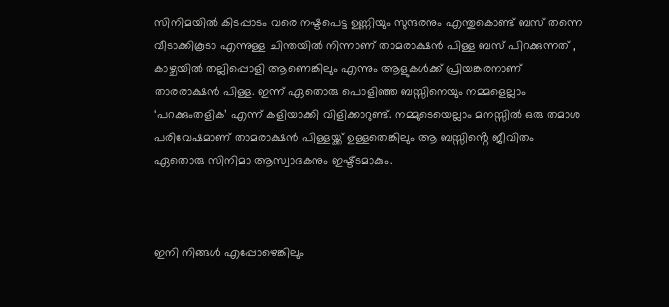സിനിമയിൽ കിടപ്പാടം വരെ നഷ്ടപെട്ട ഉണ്ണിയും സുന്ദരനും എന്തുകൊണ്ട് ബസ് തന്നെ വീടാക്കികൂടാ എന്നുള്ള ചിന്തയിൽ നിന്നാണ് താമരാക്ഷൻ പിള്ള ബസ് പിറക്കുന്നത് , കാഴ്ചയിൽ തല്ലിപ്പൊളി ആണെങ്കിലും എന്നും ആളുകൾക്ക് പ്രിയങ്കരനാണ് താരരാക്ഷൻ പിള്ള. ഇന്ന് ഏതൊരു പൊളിഞ്ഞ ബസ്സിനെയും നമ്മളെല്ലാം ‘പറക്കുംതളിക’ എന്ന് കളിയാക്കി വിളിക്കാറുണ്ട്. നമ്മുടെയെല്ലാം മനസ്സിൽ ഒരു തമാശ പരിവേഷമാണ് താമരാക്ഷൻ പിള്ളയ്ക്ക് ഉള്ളതെങ്കിലും ആ ബസ്സിൻ്റെ ജീവിതം ഏതൊരു സിനിമാ ആസ്വാദകനും ഇഷ്ട്ടമാകും.



ഇനി നിങ്ങൾ എപ്പോഴെങ്കിലും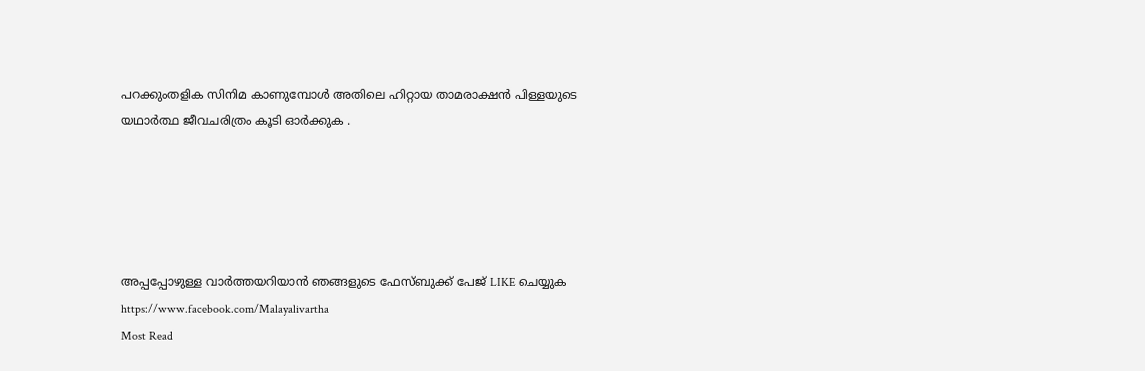പറക്കുംതളിക സിനിമ കാണുമ്പോൾ അതിലെ ഹിറ്റായ താമരാക്ഷൻ പിള്ളയുടെ യഥാർത്ഥ ജീവചരിത്രം കൂടി ഓർക്കുക .





അപ്പപ്പോഴുള്ള വാര്‍ത്തയറിയാന്‍ ഞങ്ങളുടെ ഫേസ്‌ബുക്ക്‌ പേജ് LIKE ചെയ്യുക
https://www.facebook.com/Malayalivartha
Most Read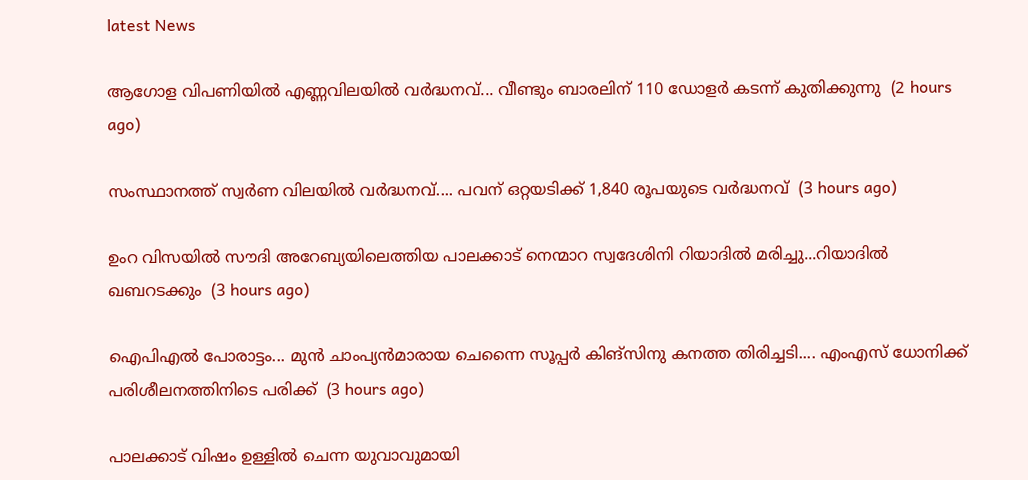latest News

ആഗോള വിപണിയില്‍ എണ്ണവിലയിൽ വർദ്ധനവ്... വീണ്ടും ബാരലിന് 110 ഡോളര്‍ കടന്ന് കുതിക്കുന്നു  (2 hours ago)

സംസ്ഥാനത്ത് സ്വർണ വിലയിൽ വർദ്ധനവ്.... പവന് ഒറ്റയടിക്ക് 1,840 രൂപയുടെ വർദ്ധനവ്  (3 hours ago)

ഉംറ വിസയിൽ സൗദി അറേബ്യയിലെത്തിയ പാലക്കാട് നെന്മാറ സ്വദേശിനി റിയാദിൽ മരിച്ചു...റിയാദിൽ ഖബറടക്കും  (3 hours ago)

ഐപിഎല്‍ പോരാട്ടം... മുന്‍ ചാംപ്യന്‍മാരായ ചെന്നൈ സൂപ്പര്‍ കിങ്‌സിനു കനത്ത തിരിച്ചടി.... എംഎസ് ധോനിക്ക് പരിശീലനത്തിനിടെ പരിക്ക്  (3 hours ago)

പാലക്കാട് വിഷം ഉള്ളിൽ ചെന്ന യുവാവുമായി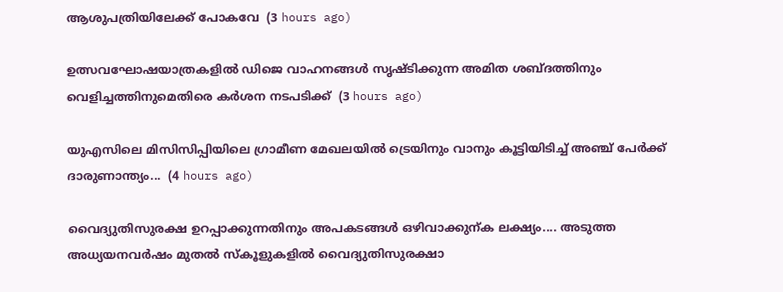ആശുപത്രിയിലേക്ക് പോകവേ  (3 hours ago)

ഉത്സവഘോഷയാത്രകളിൽ ഡിജെ വാഹനങ്ങൾ സൃഷ്ടിക്കുന്ന അമിത ശബ്ദത്തിനും വെളിച്ചത്തിനുമെതിരെ കർശന നടപടിക്ക്  (3 hours ago)

യുഎസിലെ മിസിസിപ്പിയിലെ ഗ്രാമീണ മേഖലയിൽ ട്രെയിനും വാനും കൂട്ടിയിടിച്ച് അഞ്ച് പേർക്ക് ദാരുണാന്ത്യം...  (4 hours ago)

വൈദ്യുതിസുരക്ഷ ഉറപ്പാക്കുന്നതിനും അപകടങ്ങൾ ഒഴിവാക്കുന്ക ലക്ഷ്യം.... അടുത്ത അധ്യയനവർഷം മുതൽ സ്കൂളുകളിൽ വൈദ്യുതിസുരക്ഷാ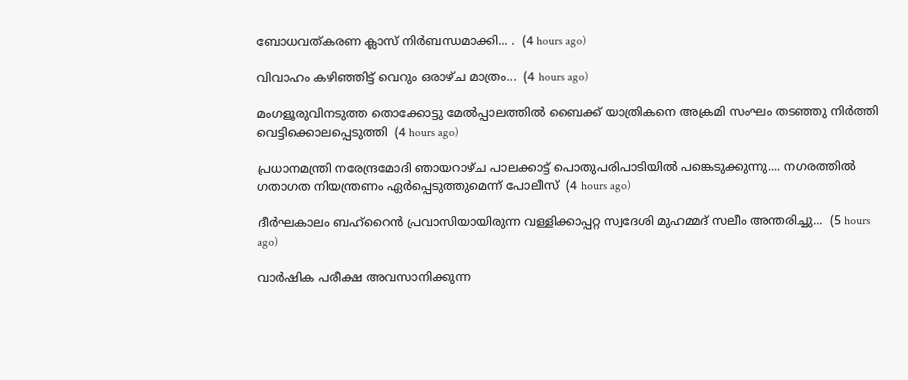ബോധവത്കരണ ക്ലാസ് നിർബന്ധമാക്കി... .  (4 hours ago)

വിവാഹം കഴിഞ്ഞിട്ട് വെറും ഒരാഴ്ച മാത്രം...  (4 hours ago)

മംഗളൂരുവിനടുത്ത തൊക്കോട്ടു മേൽപ്പാലത്തിൽ ബൈക്ക് യാത്രികനെ അക്രമി സംഘം തടഞ്ഞു നിർത്തി വെട്ടിക്കൊലപ്പെടുത്തി  (4 hours ago)

പ്രധാനമന്ത്രി നരേന്ദ്രമോദി ഞായറാഴ്ച പാലക്കാട്ട് പൊതുപരിപാടിയിൽ പങ്കെടുക്കുന്നു.... നഗരത്തിൽ ഗതാഗത നിയന്ത്രണം ഏർപ്പെടുത്തുമെന്ന് പോലീസ്  (4 hours ago)

ദീർഘകാലം ബഹ്‌റൈൻ പ്രവാസിയായിരുന്ന വള്ളിക്കാപ്പറ്റ സ്വദേശി മുഹമ്മദ് സലീം അന്തരിച്ചു...  (5 hours ago)

വാർഷിക പരീക്ഷ അവസാനിക്കുന്ന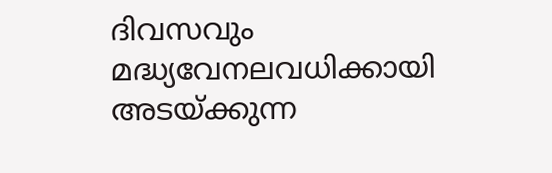ദിവസവും മദ്ധ്യവേനലവധിക്കായി അടയ്ക്കുന്ന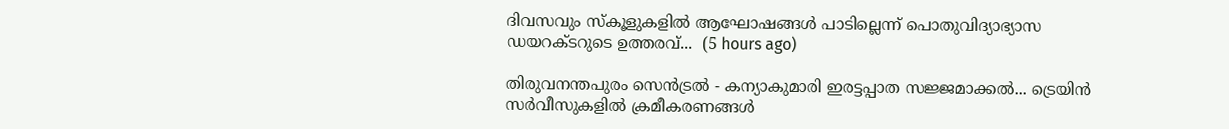ദിവസവും സ്കൂളുകളിൽ ആഘോഷങ്ങൾ പാടില്ലെന്ന് പൊതുവിദ്യാഭ്യാസ ഡയറക്ടറുടെ ഉത്തരവ്...  (5 hours ago)

തിരുവനന്തപുരം സെന്‍ട്രല്‍ - കന്യാകുമാരി ഇരട്ടപ്പാത സജ്ജമാക്കൽ... ട്രെയിന്‍ സര്‍വീസുകളില്‍ ക്രമീകരണങ്ങള്‍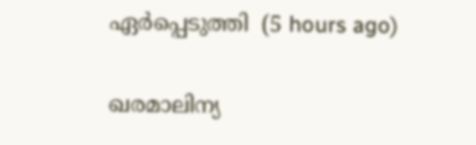ഏര്‍പ്പെടുത്തി  (5 hours ago)

ഖരമാലിന്യ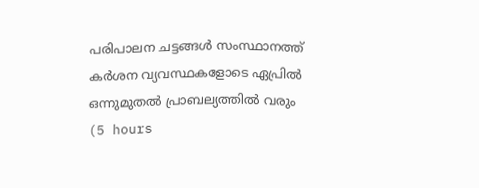പരിപാലന ചട്ടങ്ങൾ സംസ്ഥാനത്ത് കർശന വ്യവസ്ഥകളോടെ ഏപ്രിൽ ഒന്നുമുതൽ പ്രാബല്യത്തിൽ വരും  (5 hours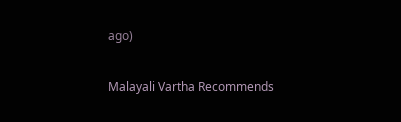ago)

Malayali Vartha Recommends